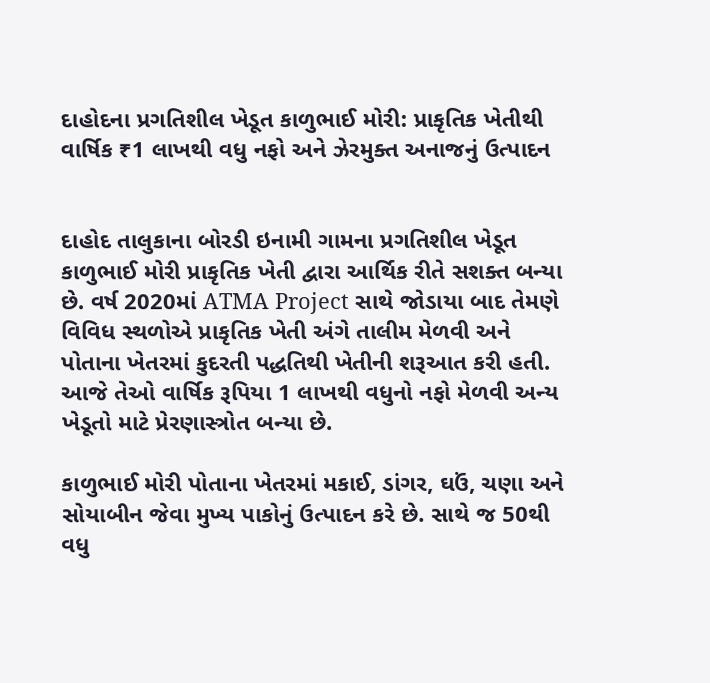દાહોદના પ્રગતિશીલ ખેડૂત કાળુભાઈ મોરી: પ્રાકૃતિક ખેતીથી વાર્ષિક ₹1 લાખથી વધુ નફો અને ઝેરમુક્ત અનાજનું ઉત્પાદન


દાહોદ તાલુકાના બોરડી ઇનામી ગામના પ્રગતિશીલ ખેડૂત કાળુભાઈ મોરી પ્રાકૃતિક ખેતી દ્વારા આર્થિક રીતે સશક્ત બન્યા છે. વર્ષ 2020માં ATMA Project સાથે જોડાયા બાદ તેમણે વિવિધ સ્થળોએ પ્રાકૃતિક ખેતી અંગે તાલીમ મેળવી અને પોતાના ખેતરમાં કુદરતી પદ્ધતિથી ખેતીની શરૂઆત કરી હતી. આજે તેઓ વાર્ષિક રૂપિયા 1 લાખથી વધુનો નફો મેળવી અન્ય ખેડૂતો માટે પ્રેરણાસ્ત્રોત બન્યા છે.

કાળુભાઈ મોરી પોતાના ખેતરમાં મકાઈ, ડાંગર, ઘઉં, ચણા અને સોયાબીન જેવા મુખ્ય પાકોનું ઉત્પાદન કરે છે. સાથે જ 50થી વધુ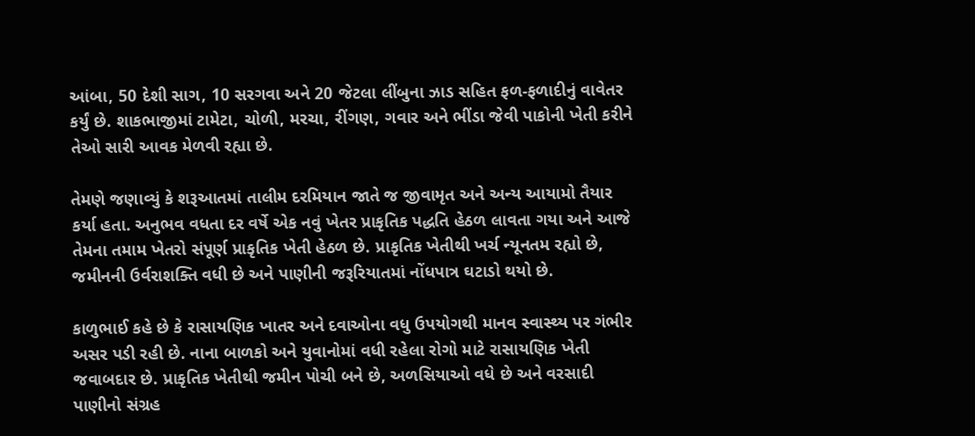આંબા, 50 દેશી સાગ, 10 સરગવા અને 20 જેટલા લીંબુના ઝાડ સહિત ફળ-ફળાદીનું વાવેતર કર્યું છે. શાકભાજીમાં ટામેટા, ચોળી, મરચા, રીંગણ, ગવાર અને ભીંડા જેવી પાકોની ખેતી કરીને તેઓ સારી આવક મેળવી રહ્યા છે.

તેમણે જણાવ્યું કે શરૂઆતમાં તાલીમ દરમિયાન જાતે જ જીવામૃત અને અન્ય આયામો તૈયાર કર્યા હતા. અનુભવ વધતા દર વર્ષે એક નવું ખેતર પ્રાકૃતિક પદ્ધતિ હેઠળ લાવતા ગયા અને આજે તેમના તમામ ખેતરો સંપૂર્ણ પ્રાકૃતિક ખેતી હેઠળ છે. પ્રાકૃતિક ખેતીથી ખર્ચ ન્યૂનતમ રહ્યો છે, જમીનની ઉર્વરાશક્તિ વધી છે અને પાણીની જરૂરિયાતમાં નોંધપાત્ર ઘટાડો થયો છે.

કાળુભાઈ કહે છે કે રાસાયણિક ખાતર અને દવાઓના વધુ ઉપયોગથી માનવ સ્વાસ્થ્ય પર ગંભીર અસર પડી રહી છે. નાના બાળકો અને યુવાનોમાં વધી રહેલા રોગો માટે રાસાયણિક ખેતી જવાબદાર છે. પ્રાકૃતિક ખેતીથી જમીન પોચી બને છે, અળસિયાઓ વધે છે અને વરસાદી પાણીનો સંગ્રહ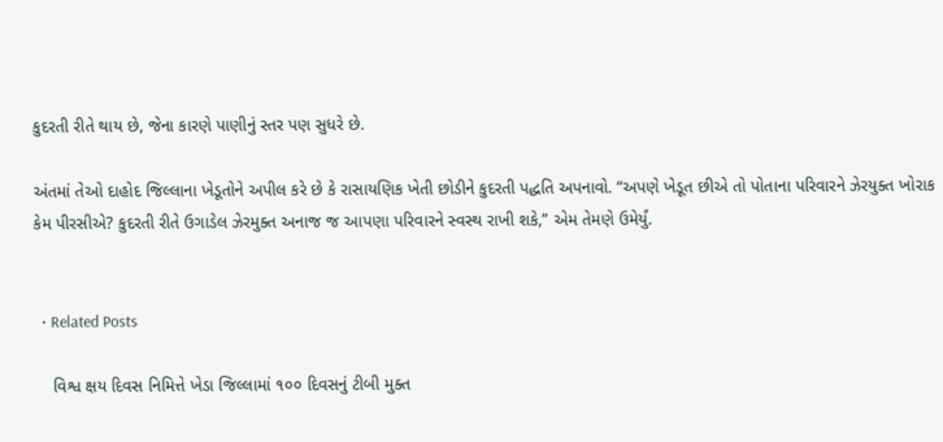કુદરતી રીતે થાય છે, જેના કારણે પાણીનું સ્તર પણ સુધરે છે.

અંતમાં તેઓ દાહોદ જિલ્લાના ખેડૂતોને અપીલ કરે છે કે રાસાયણિક ખેતી છોડીને કુદરતી પદ્ધતિ અપનાવો. “અપણે ખેડૂત છીએ તો પોતાના પરિવારને ઝેરયુક્ત ખોરાક કેમ પીરસીએ? કુદરતી રીતે ઉગાડેલ ઝેરમુક્ત અનાજ જ આપણા પરિવારને સ્વસ્થ રાખી શકે,” એમ તેમણે ઉમેર્યું.


  • Related Posts

    વિશ્વ ક્ષય દિવસ નિમિત્તે ખેડા જિલ્લામાં ૧૦૦ દિવસનું ટીબી મુક્ત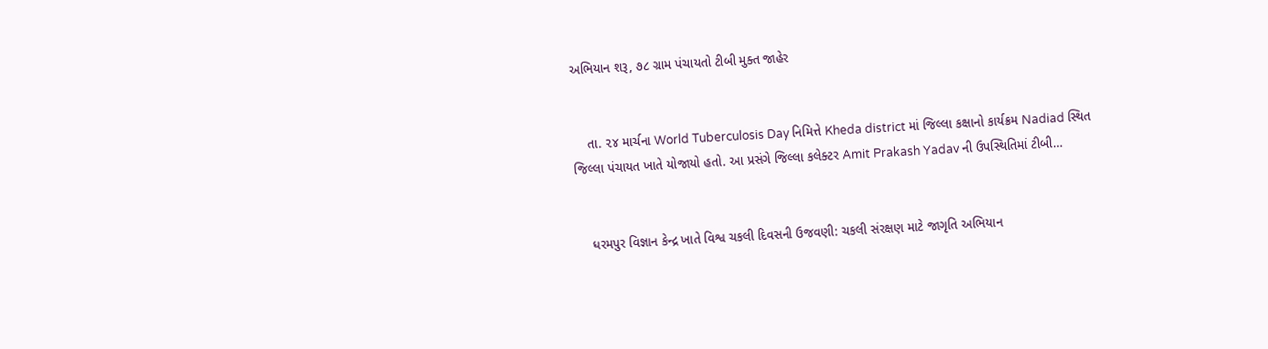અભિયાન શરૂ, ૭૮ ગ્રામ પંચાયતો ટીબી મુક્ત જાહેર


    તા. ૨૪ માર્ચના World Tuberculosis Day નિમિત્તે Kheda district માં જિલ્લા કક્ષાનો કાર્યક્રમ Nadiad સ્થિત જિલ્લા પંચાયત ખાતે યોજાયો હતો. આ પ્રસંગે જિલ્લા કલેક્ટર Amit Prakash Yadav ની ઉપસ્થિતિમાં ટીબી…


    ધરમપુર વિજ્ઞાન કેન્દ્ર ખાતે વિશ્વ ચકલી દિવસની ઉજવણી: ચકલી સંરક્ષણ માટે જાગૃતિ અભિયાન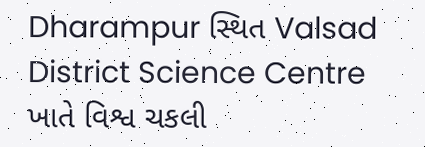Dharampur સ્થિત Valsad District Science Centre ખાતે વિશ્વ ચકલી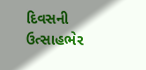દિવસની ઉત્સાહભેર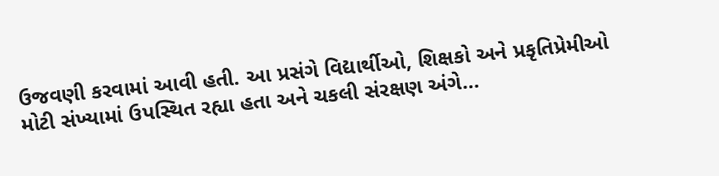ઉજવણી કરવામાં આવી હતી. આ પ્રસંગે વિદ્યાર્થીઓ, શિક્ષકો અને પ્રકૃતિપ્રેમીઓ મોટી સંખ્યામાં ઉપસ્થિત રહ્યા હતા અને ચકલી સંરક્ષણ અંગે…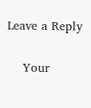Leave a Reply

    Your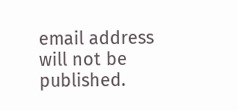email address will not be published.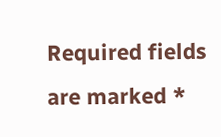Required fields are marked *